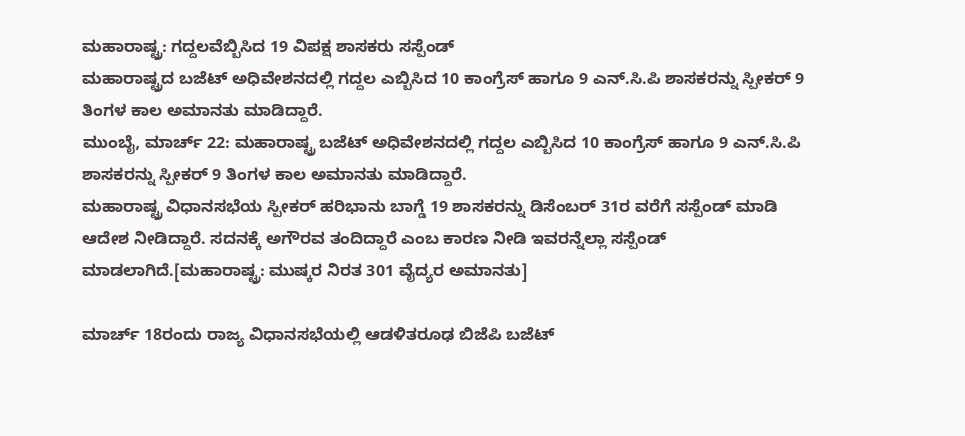ಮಹಾರಾಷ್ಟ್ರ: ಗದ್ದಲವೆಬ್ಬಿಸಿದ 19 ವಿಪಕ್ಷ ಶಾಸಕರು ಸಸ್ಪೆಂಡ್
ಮಹಾರಾಷ್ಟ್ರದ ಬಜೆಟ್ ಅಧಿವೇಶನದಲ್ಲಿ ಗದ್ದಲ ಎಬ್ಬಿಸಿದ 10 ಕಾಂಗ್ರೆಸ್ ಹಾಗೂ 9 ಎನ್.ಸಿ.ಪಿ ಶಾಸಕರನ್ನು ಸ್ಪೀಕರ್ 9 ತಿಂಗಳ ಕಾಲ ಅಮಾನತು ಮಾಡಿದ್ದಾರೆ.
ಮುಂಬೈ, ಮಾರ್ಚ್ 22: ಮಹಾರಾಷ್ಟ್ರ ಬಜೆಟ್ ಅಧಿವೇಶನದಲ್ಲಿ ಗದ್ದಲ ಎಬ್ಬಿಸಿದ 10 ಕಾಂಗ್ರೆಸ್ ಹಾಗೂ 9 ಎನ್.ಸಿ.ಪಿ ಶಾಸಕರನ್ನು ಸ್ಪೀಕರ್ 9 ತಿಂಗಳ ಕಾಲ ಅಮಾನತು ಮಾಡಿದ್ದಾರೆ.
ಮಹಾರಾಷ್ಟ್ರ ವಿಧಾನಸಭೆಯ ಸ್ಪೀಕರ್ ಹರಿಭಾನು ಬಾಗ್ಡೆ 19 ಶಾಸಕರನ್ನು ಡಿಸೆಂಬರ್ 31ರ ವರೆಗೆ ಸಸ್ಪೆಂಡ್ ಮಾಡಿ ಆದೇಶ ನೀಡಿದ್ದಾರೆ. ಸದನಕ್ಕೆ ಅಗೌರವ ತಂದಿದ್ದಾರೆ ಎಂಬ ಕಾರಣ ನೀಡಿ ಇವರನ್ನೆಲ್ಲಾ ಸಸ್ಪೆಂಡ್ ಮಾಡಲಾಗಿದೆ.[ಮಹಾರಾಷ್ಟ್ರ: ಮುಷ್ಕರ ನಿರತ 301 ವೈದ್ಯರ ಅಮಾನತು]

ಮಾರ್ಚ್ 18ರಂದು ರಾಜ್ಯ ವಿಧಾನಸಭೆಯಲ್ಲಿ ಆಡಳಿತರೂಢ ಬಿಜೆಪಿ ಬಜೆಟ್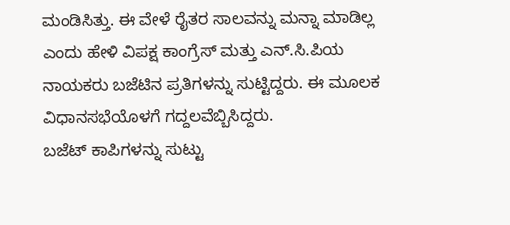ಮಂಡಿಸಿತ್ತು. ಈ ವೇಳೆ ರೈತರ ಸಾಲವನ್ನು ಮನ್ನಾ ಮಾಡಿಲ್ಲ ಎಂದು ಹೇಳಿ ವಿಪಕ್ಷ ಕಾಂಗ್ರೆಸ್ ಮತ್ತು ಎನ್.ಸಿ.ಪಿಯ ನಾಯಕರು ಬಜೆಟಿನ ಪ್ರತಿಗಳನ್ನು ಸುಟ್ಟಿದ್ದರು. ಈ ಮೂಲಕ ವಿಧಾನಸಭೆಯೊಳಗೆ ಗದ್ದಲವೆಬ್ಬಿಸಿದ್ದರು.
ಬಜೆಟ್ ಕಾಪಿಗಳನ್ನು ಸುಟ್ಟು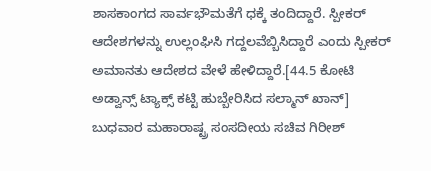ಶಾಸಕಾಂಗದ ಸಾರ್ವಭೌಮತೆಗೆ ಧಕ್ಕೆ ತಂದಿದ್ದಾರೆ. ಸ್ಪೀಕರ್ ಆದೇಶಗಳನ್ನು ಉಲ್ಲಂಘಿಸಿ ಗದ್ದಲವೆಬ್ಬಿಸಿದ್ದಾರೆ ಎಂದು ಸ್ಪೀಕರ್ ಅಮಾನತು ಆದೇಶದ ವೇಳೆ ಹೇಳಿದ್ದಾರೆ.[44.5 ಕೋಟಿ ಅಡ್ವಾನ್ಸ್ ಟ್ಯಾಕ್ಸ್ ಕಟ್ಟಿ ಹುಬ್ಬೇರಿಸಿದ ಸಲ್ಮಾನ್ ಖಾನ್]
ಬುಧವಾರ ಮಹಾರಾಷ್ಟ್ರ ಸಂಸದೀಯ ಸಚಿವ ಗಿರೀಶ್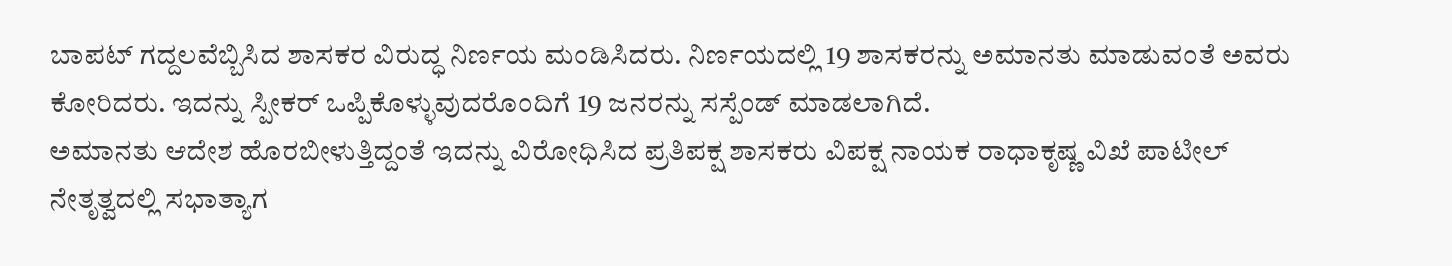ಬಾಪಟ್ ಗದ್ದಲವೆಬ್ಬಿಸಿದ ಶಾಸಕರ ವಿರುದ್ಧ ನಿರ್ಣಯ ಮಂಡಿಸಿದರು. ನಿರ್ಣಯದಲ್ಲಿ 19 ಶಾಸಕರನ್ನು ಅಮಾನತು ಮಾಡುವಂತೆ ಅವರು ಕೋರಿದರು. ಇದನ್ನು ಸ್ಪೀಕರ್ ಒಪ್ಪಿಕೊಳ್ಳುವುದರೊಂದಿಗೆ 19 ಜನರನ್ನು ಸಸ್ಪೆಂಡ್ ಮಾಡಲಾಗಿದೆ.
ಅಮಾನತು ಆದೇಶ ಹೊರಬೀಳುತ್ತಿದ್ದಂತೆ ಇದನ್ನು ವಿರೋಧಿಸಿದ ಪ್ರತಿಪಕ್ಷ ಶಾಸಕರು ವಿಪಕ್ಷ ನಾಯಕ ರಾಧಾಕೃಷ್ಣ ವಿಖೆ ಪಾಟೀಲ್ ನೇತೃತ್ವದಲ್ಲಿ ಸಭಾತ್ಯಾಗ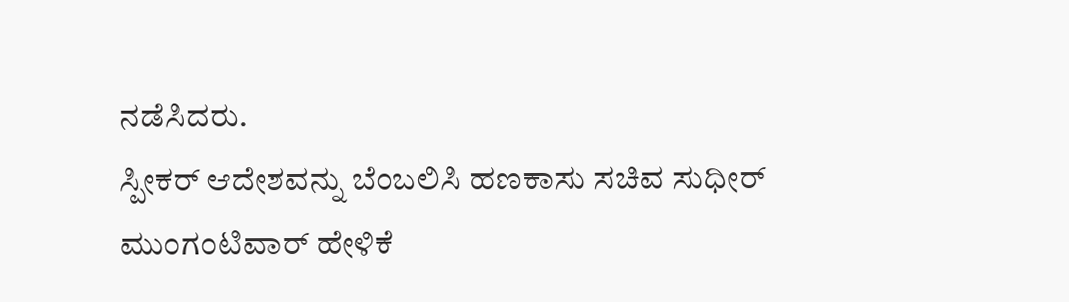ನಡೆಸಿದರು.
ಸ್ಪೀಕರ್ ಆದೇಶವನ್ನು ಬೆಂಬಲಿಸಿ ಹಣಕಾಸು ಸಚಿವ ಸುಧೀರ್ ಮುಂಗಂಟಿವಾರ್ ಹೇಳಿಕೆ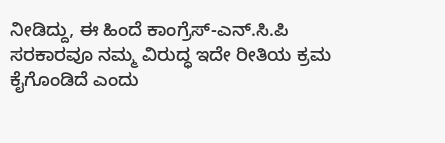ನೀಡಿದ್ದು, ಈ ಹಿಂದೆ ಕಾಂಗ್ರೆಸ್-ಎನ್.ಸಿ.ಪಿ ಸರಕಾರವೂ ನಮ್ಮ ವಿರುದ್ಧ ಇದೇ ರೀತಿಯ ಕ್ರಮ ಕೈಗೊಂಡಿದೆ ಎಂದು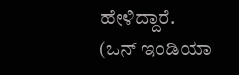ಹೇಳಿದ್ದಾರೆ. (ಒನ್ ಇಂಡಿಯಾ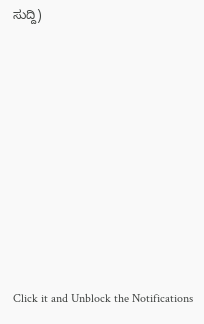ಸುದ್ದಿ)












Click it and Unblock the Notifications